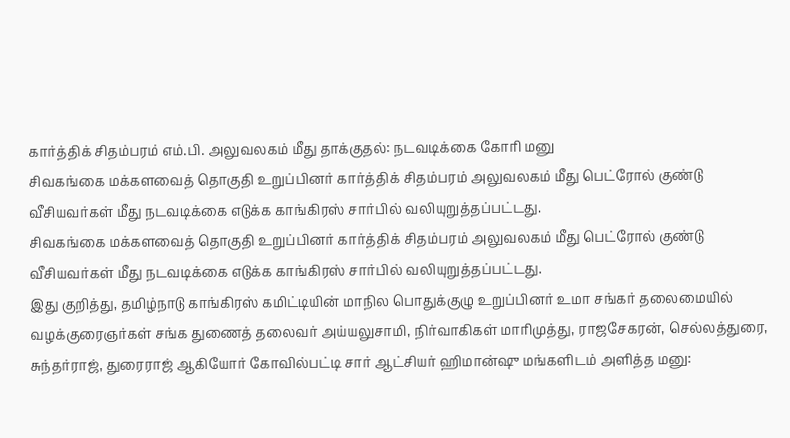கார்த்திக் சிதம்பரம் எம்.பி. அலுவலகம் மீது தாக்குதல்: நடவடிக்கை கோரி மனு
சிவகங்கை மக்களவைத் தொகுதி உறுப்பினர் கார்த்திக் சிதம்பரம் அலுவலகம் மீது பெட்ரோல் குண்டு வீசியவர்கள் மீது நடவடிக்கை எடுக்க காங்கிரஸ் சார்பில் வலியுறுத்தப்பட்டது.
சிவகங்கை மக்களவைத் தொகுதி உறுப்பினர் கார்த்திக் சிதம்பரம் அலுவலகம் மீது பெட்ரோல் குண்டு வீசியவர்கள் மீது நடவடிக்கை எடுக்க காங்கிரஸ் சார்பில் வலியுறுத்தப்பட்டது.
இது குறித்து, தமிழ்நாடு காங்கிரஸ் கமிட்டியின் மாநில பொதுக்குழு உறுப்பினர் உமா சங்கர் தலைமையில் வழக்குரைஞர்கள் சங்க துணைத் தலைவர் அய்யலுசாமி, நிர்வாகிகள் மாரிமுத்து, ராஜசேகரன், செல்லத்துரை, சுந்தர்ராஜ், துரைராஜ் ஆகியோர் கோவில்பட்டி சார் ஆட்சியர் ஹிமான்ஷு மங்களிடம் அளித்த மனு: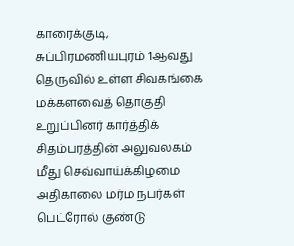காரைக்குடி, சுப்பிரமணியபுரம் 1ஆவது தெருவில் உள்ள சிவகங்கை மக்களவைத் தொகுதி உறுப்பினர் கார்த்திக் சிதம்பரத்தின் அலுவலகம் மீது செவ்வாய்க்கிழமை அதிகாலை மர்ம நபர்கள் பெட்ரோல் குண்டு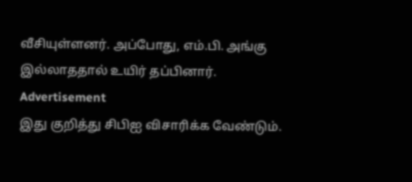வீசியுள்ளனர். அப்போது, எம்.பி. அங்கு இல்லாததால் உயிர் தப்பினார்.
Advertisement
இது குறித்து சிபிஐ விசாரிக்க வேண்டும்.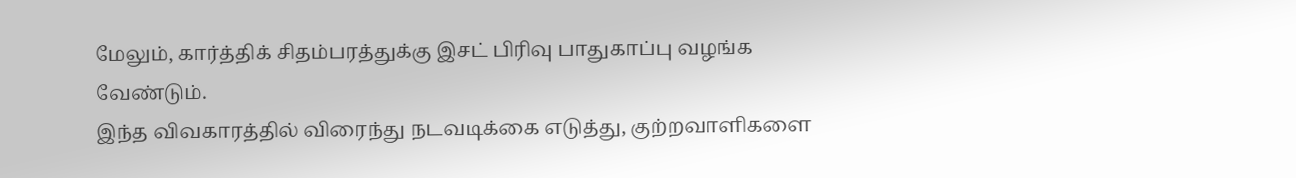மேலும், கார்த்திக் சிதம்பரத்துக்கு இசட் பிரிவு பாதுகாப்பு வழங்க வேண்டும்.
இந்த விவகாரத்தில் விரைந்து நடவடிக்கை எடுத்து, குற்றவாளிகளை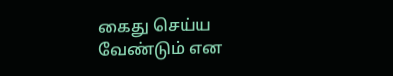கைது செய்ய வேண்டும் என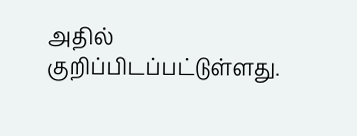அதில் குறிப்பிடப்பட்டுள்ளது.